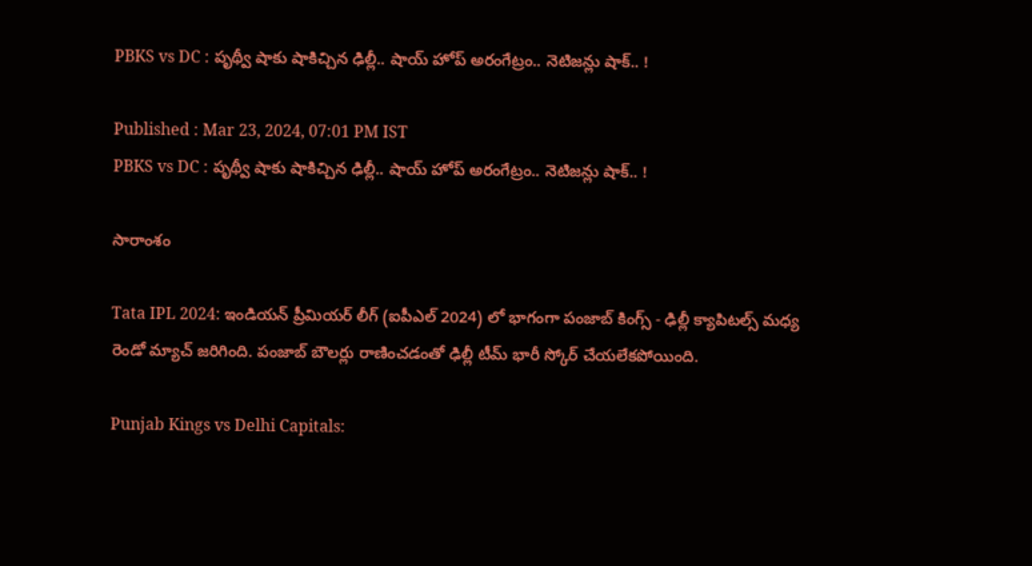PBKS vs DC : పృథ్వీ షాకు షాకిచ్చిన ఢిల్లీ.. షాయ్ హోప్ అరంగేట్రం.. నెటిజ‌న్లు షాక్.. !

Published : Mar 23, 2024, 07:01 PM IST
PBKS vs DC : పృథ్వీ షాకు షాకిచ్చిన ఢిల్లీ.. షాయ్ హోప్ అరంగేట్రం.. నెటిజ‌న్లు షాక్.. !

సారాంశం

Tata IPL 2024: ఇండియ‌న్ ప్రీమియ‌ర్ లీగ్ (ఐపీఎల్ 2024) లో భాగంగా పంజాబ్ కింగ్స్ - ఢిల్లీ క్యాపిట‌ల్స్ మ‌ధ్య రెండో మ్యాచ్ జ‌రిగింది. పంజాబ్ బౌల‌ర్లు రాణించ‌డంతో ఢిల్లీ టీమ్ భారీ స్కోర్ చేయ‌లేక‌పోయింది.

Punjab Kings vs Delhi Capitals: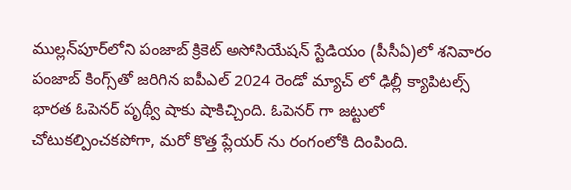ముల్లన్‌పూర్‌లోని పంజాబ్ క్రికెట్ అసోసియేషన్ స్టేడియం (పీసీఏ)లో శనివారం పంజాబ్ కింగ్స్‌తో జరిగిన ఐపీఎల్ 2024 రెండో మ్యాచ్ లో ఢిల్లీ క్యాపిటల్స్ భారత ఓపెనర్ పృథ్వీ షాకు షాకిచ్చింది. ఓపెన‌ర్ గా జ‌ట్టులో చోటుక‌ల్పించ‌క‌పోగా, మ‌రో కొత్త ప్లేయ‌ర్ ను రంగంలోకి దింపింది.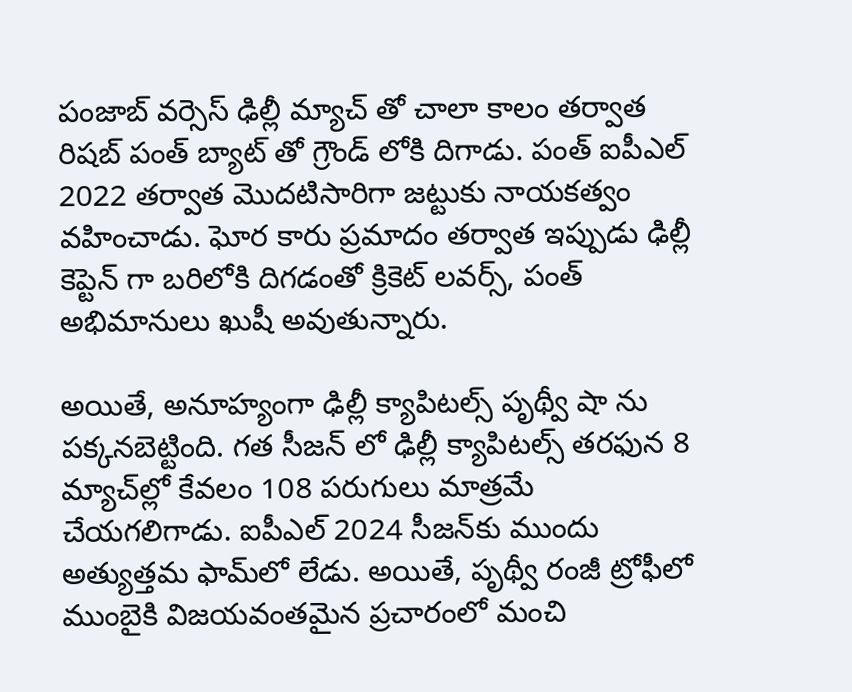పంజాబ్ వ‌ర్సెస్ ఢిల్లీ మ్యాచ్ తో చాలా కాలం త‌ర్వాత రిష‌బ్ పంత్ బ్యాట్ తో గ్రౌండ్ లోకి దిగాడు. పంత్ ఐపీఎల్ 2022 తర్వాత మొదటిసారిగా జట్టుకు నాయకత్వం వహించాడు. ఘోర కారు ప్ర‌మాదం త‌ర్వాత ఇప్పుడు ఢిల్లీ కెప్టెన్ గా బ‌రిలోకి దిగ‌డంతో క్రికెట్ ల‌వ‌ర్స్, పంత్ అభిమానులు ఖుషీ అవుతున్నారు.

అయితే, అనూహ్యంగా ఢిల్లీ క్యాపిట‌ల్స్ పృథ్వీ షా ను ప‌క్క‌న‌బెట్టింది. గ‌త సీజ‌న్ లో ఢిల్లీ క్యాపిటల్స్ తరఫున 8 మ్యాచ్‌ల్లో కేవలం 108 పరుగులు మాత్రమే చేయగలిగాడు. ఐపీఎల్ 2024 సీజన్‌కు ముందు అత్యుత్తమ ఫామ్‌లో లేడు. అయితే, పృథ్వీ రంజీ ట్రోఫీలో ముంబైకి విజయవంతమైన ప్రచారంలో మంచి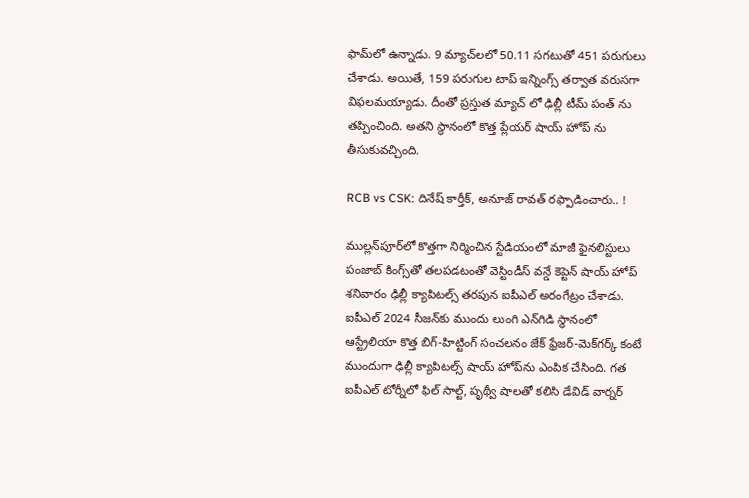ఫామ్‌లో ఉన్నాడు. 9 మ్యాచ్‌లలో 50.11 సగటుతో 451 పరుగులు చేశాడు. అయితే, 159 ప‌రుగుల టాప్ ఇన్నింగ్స్ త‌ర్వాత వ‌రుస‌గా విఫ‌ల‌మ‌య్యాడు. దీంతో ప్ర‌స్తుత మ్యాచ్ లో ఢిల్లీ టీమ్ పంత్ ను త‌ప్పించింది. అత‌ని స్థానంలో కొత్త ప్లేయ‌ర్ షాయ్ హోప్ ను తీసుకువ‌చ్చింది.

RCB vs CSK: దినేష్ కార్తీక్, అనూజ్ రావ‌త్ ర‌ఫ్పాడించారు.. !

ముల్లన్‌పూర్‌లో కొత్తగా నిర్మించిన స్టేడియంలో మాజీ ఫైనలిస్టులు పంజాబ్ కింగ్స్‌తో తలపడటంతో వెస్టిండీస్ వ‌న్డే కెప్టెన్ షాయ్ హోప్ శనివారం ఢిల్లీ క్యాపిటల్స్ తరపున ఐపీఎల్ అరంగేట్రం చేశాడు. ఐపీఎల్ 2024 సీజన్‌కు ముందు లుంగి ఎన్‌గిడి స్థానంలో ఆస్ట్రేలియా కొత్త బిగ్-హిట్టింగ్ సంచలనం జేక్ ఫ్రేజర్-మెక్‌గర్క్ కంటే ముందుగా ఢిల్లీ క్యాపిటల్స్ షాయ్ హోప్‌ను ఎంపిక చేసింది. గత ఐపీఎల్ టోర్నీలో ఫిల్ సాల్ట్, పృథ్వీ షాలతో కలిసి డేవిడ్ వార్నర్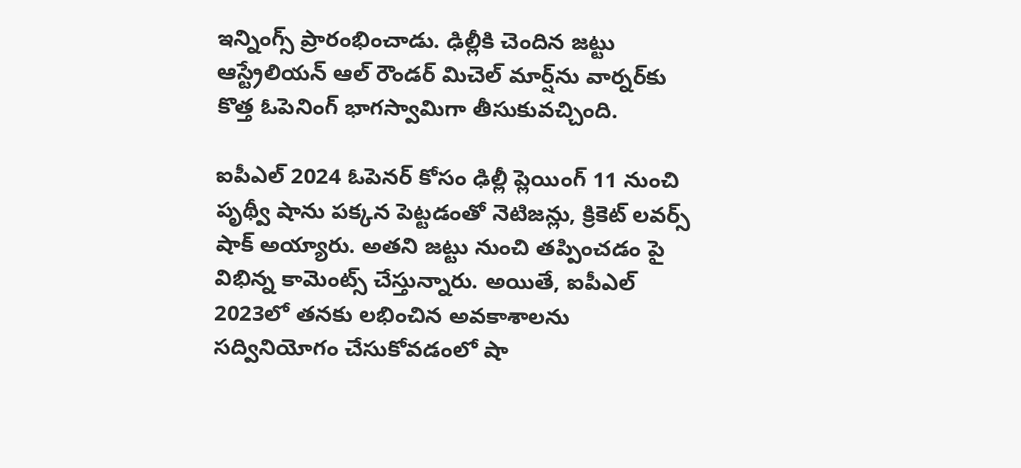ఇన్నింగ్స్ ప్రారంభించాడు. ఢిల్లీకి చెందిన జట్టు ఆస్ట్రేలియన్ ఆల్ రౌండర్ మిచెల్ మార్ష్‌ను వార్నర్‌కు కొత్త ఓపెనింగ్ భాగస్వామిగా తీసుకువ‌చ్చింది.

ఐపీఎల్ 2024 ఓపెనర్ కోసం ఢిల్లీ ప్లెయింగ్ 11 నుంచి పృథ్వీ షాను ప‌క్క‌న పెట్ట‌డంతో నెటిజ‌న్లు, క్రికెట్ ల‌వ‌ర్స్ షాక్ అయ్యారు. అత‌ని జ‌ట్టు నుంచి త‌ప్పించ‌డం పై విభిన్న కామెంట్స్ చేస్తున్నారు. అయితే, ఐపీఎల్ 2023లో తనకు లభించిన అవకాశాలను స‌ద్వినియోగం చేసుకోవ‌డంలో షా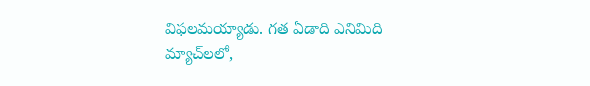విఫ‌ల‌మ‌య్యాడు. గత ఏడాది ఎనిమిది మ్యాచ్‌లలో,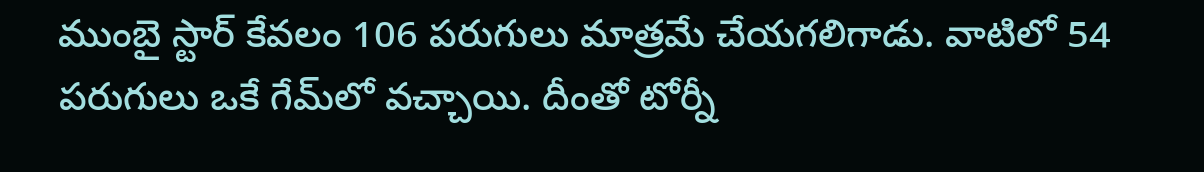ముంబై స్టార్ కేవలం 106 పరుగులు మాత్రమే చేయగలిగాడు. వాటిలో 54 పరుగులు ఒకే గేమ్‌లో వచ్చాయి. దీంతో టోర్నీ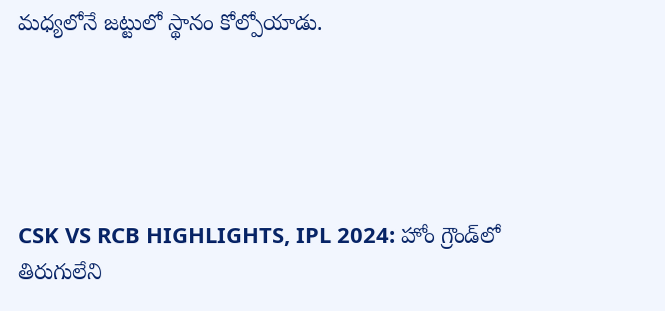మ‌ధ్య‌లోనే జ‌ట్టులో స్థానం కోల్పోయాడు.





CSK VS RCB HIGHLIGHTS, IPL 2024: హోం గ్రౌండ్‌లో తిరుగులేని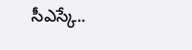సీఎస్కే..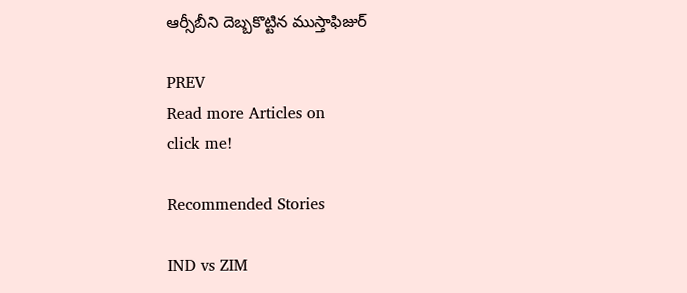ఆర్సీబీని దెబ్బ‌కొట్టిన ముస్తాఫిజుర్

PREV
Read more Articles on
click me!

Recommended Stories

IND vs ZIM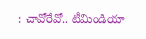: చావోరేవో.. టీమిండియా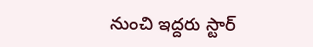నుంచి ఇద్దరు స్టార్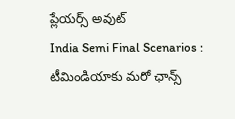ప్లేయర్స్ అవుట్
India Semi Final Scenarios : టీమిండియాకు మరో ఛాన్స్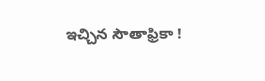ఇచ్చిన సౌతాఫ్రికా !